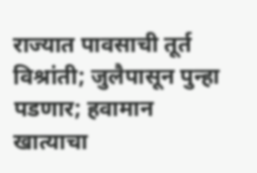राज्यात पावसाची तूर्त विश्रांती; जुलैपासून पुन्हा पडणार; हवामान खात्याचा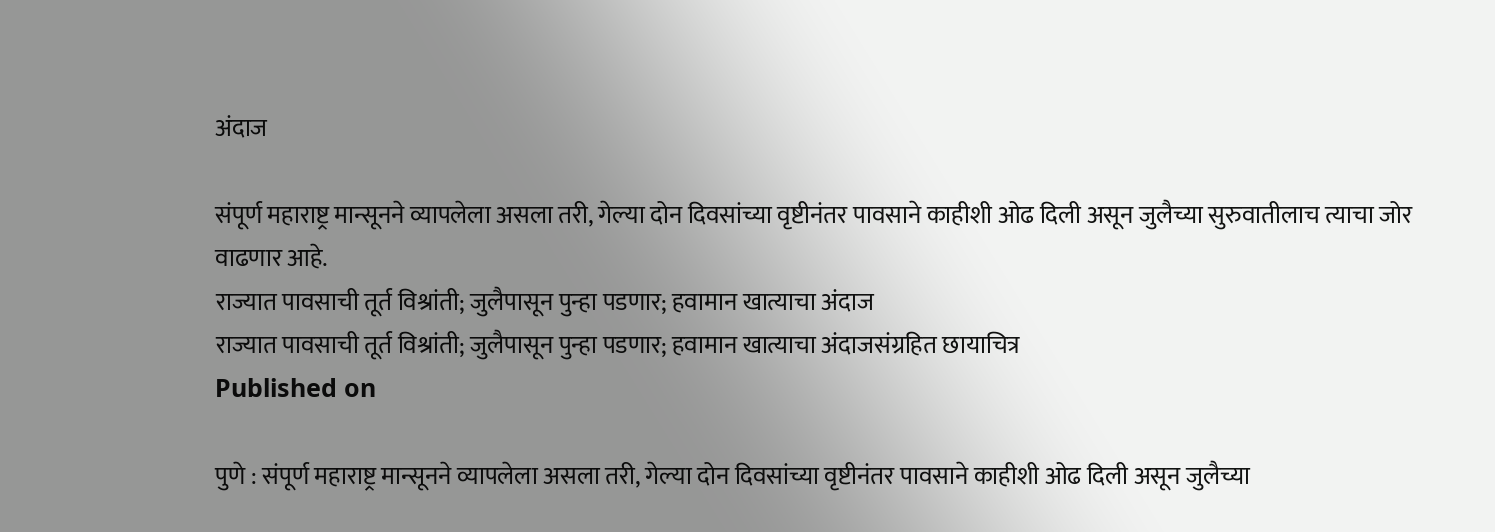अंदाज

संपूर्ण महाराष्ट्र मान्सूनने व्यापलेला असला तरी, गेल्या दोन दिवसांच्या वृष्टीनंतर पावसाने काहीशी ओढ दिली असून जुलैच्या सुरुवातीलाच त्याचा जोर वाढणार आहे.
राज्यात पावसाची तूर्त विश्रांती; जुलैपासून पुन्हा पडणार; हवामान खात्याचा अंदाज
राज्यात पावसाची तूर्त विश्रांती; जुलैपासून पुन्हा पडणार; हवामान खात्याचा अंदाजसंग्रहित छायाचित्र
Published on

पुणे : संपूर्ण महाराष्ट्र मान्सूनने व्यापलेला असला तरी, गेल्या दोन दिवसांच्या वृष्टीनंतर पावसाने काहीशी ओढ दिली असून जुलैच्या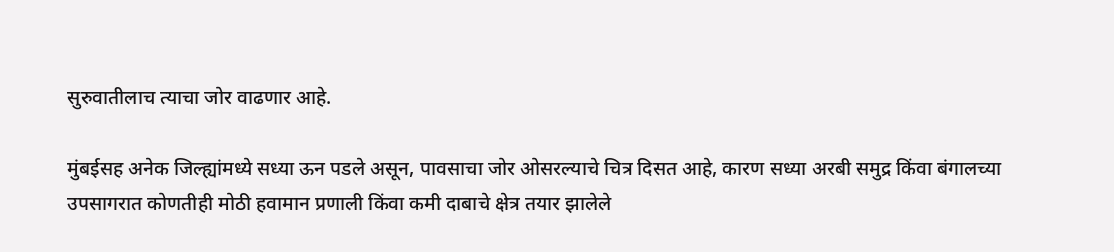सुरुवातीलाच त्याचा जोर वाढणार आहे.

मुंबईसह अनेक जिल्ह्यांमध्ये सध्या ऊन पडले असून, पावसाचा जोर ओसरल्याचे चित्र दिसत आहे, कारण सध्या अरबी समुद्र किंवा बंगालच्या उपसागरात कोणतीही मोठी हवामान प्रणाली किंवा कमी दाबाचे क्षेत्र तयार झालेले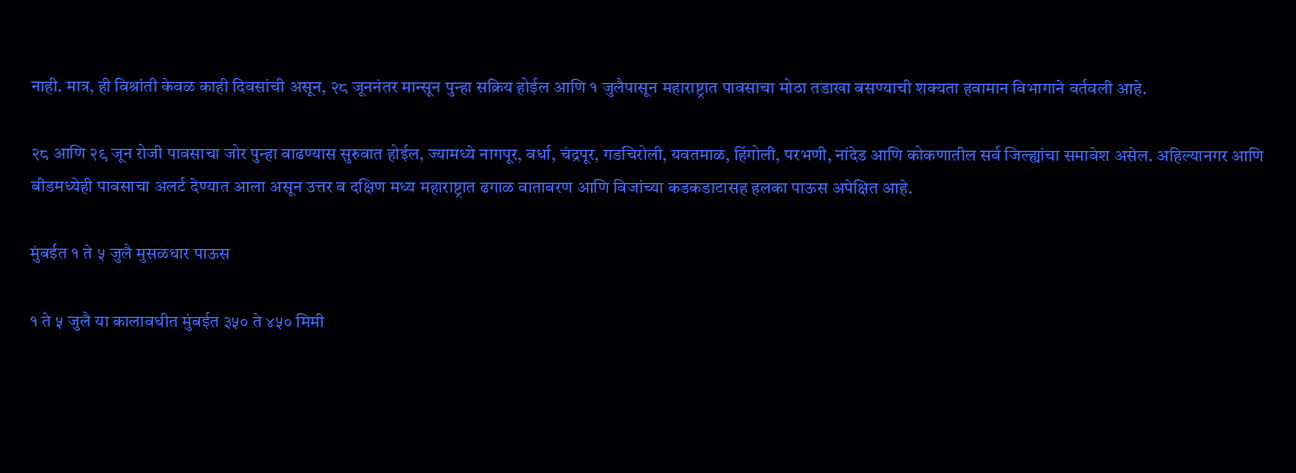नाही. मात्र, ही विश्रांती केवळ काही दिवसांची असून, २८ जूननंतर मान्सून पुन्हा सक्रिय होईल आणि १ जुलैपासून महाराष्ट्रात पावसाचा मोठा तडाखा बसण्याची शक्यता हवामान विभागाने वर्तवली आहे.

२८ आणि २९ जून रोजी पावसाचा जोर पुन्हा वाढण्यास सुरुवात होईल, ज्यामध्ये नागपूर, वर्धा, चंद्रपूर, गडचिरोली, यवतमाळ, हिंगोली, परभणी, नांदेड आणि कोकणातील सर्व जिल्ह्यांचा समावेश असेल. अहिल्यानगर आणि बीडमध्येही पावसाचा अलर्ट देण्यात आला असून उत्तर व दक्षिण मध्य महाराष्ट्रात ढगाळ वातावरण आणि विजांच्या कडकडाटासह हलका पाऊस अपेक्षित आहे.

मुंबईत १ ते ५ जुलै मुसळधार पाऊस

१ ते ५ जुलै या कालावधीत मुंबईत ३५० ते ४५० मिमी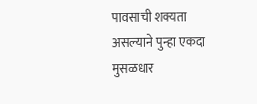पावसाची शक्यता असल्याने पुन्हा एकदा मुसळधार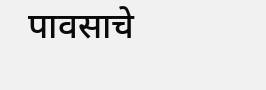पावसाचे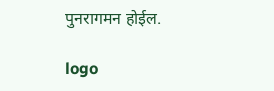पुनरागमन होईल.

logo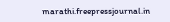marathi.freepressjournal.in